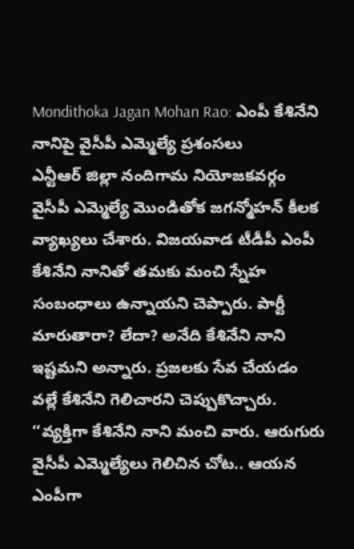Mondithoka Jagan Mohan Rao: ఎంపీ కేశినేని నానిపై వైసీపీ ఎమ్మెల్యే ప్రశంసలు
ఎన్టీఆర్ జిల్లా నందిగామ నియోజకవర్గం వైసీపీ ఎమ్మెల్యే మొండితోక జగన్మోహన్ కీలక వ్యాఖ్యలు చేశారు. విజయవాడ టీడీపీ ఎంపీ కేశినేని నానితో తమకు మంచి స్నేహ సంబంధాలు ఉన్నాయని చెప్పారు. పార్టీ మారుతారా? లేదా? అనేది కేశినేని నాని ఇష్టమని అన్నారు. ప్రజలకు సేవ చేయడం వల్లే కేశినేని గెలిచారని చెప్పుకొచ్చారు.
‘‘వ్యక్తిగా కేశినేని నాని మంచి వారు. ఆరుగురు వైసీపీ ఎమ్మెల్యేలు గెలిచిన చోట.. ఆయన ఎంపీగా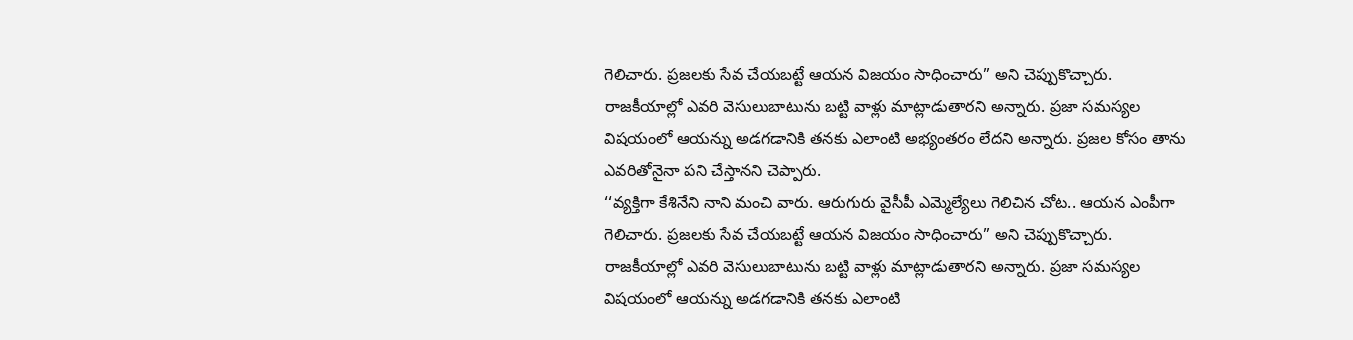గెలిచారు. ప్రజలకు సేవ చేయబట్టే ఆయన విజయం సాధించారు” అని చెప్పుకొచ్చారు. రాజకీయాల్లో ఎవరి వెసులుబాటును బట్టి వాళ్లు మాట్లాడుతారని అన్నారు. ప్రజా సమస్యల విషయంలో ఆయన్ను అడగడానికి తనకు ఎలాంటి అభ్యంతరం లేదని అన్నారు. ప్రజల కోసం తాను ఎవరితోనైనా పని చేస్తానని చెప్పారు.
‘‘వ్యక్తిగా కేశినేని నాని మంచి వారు. ఆరుగురు వైసీపీ ఎమ్మెల్యేలు గెలిచిన చోట.. ఆయన ఎంపీగా గెలిచారు. ప్రజలకు సేవ చేయబట్టే ఆయన విజయం సాధించారు” అని చెప్పుకొచ్చారు. రాజకీయాల్లో ఎవరి వెసులుబాటును బట్టి వాళ్లు మాట్లాడుతారని అన్నారు. ప్రజా సమస్యల విషయంలో ఆయన్ను అడగడానికి తనకు ఎలాంటి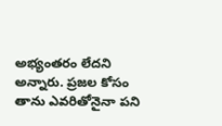అభ్యంతరం లేదని అన్నారు. ప్రజల కోసం తాను ఎవరితోనైనా పని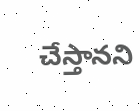చేస్తానని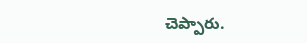చెప్పారు.